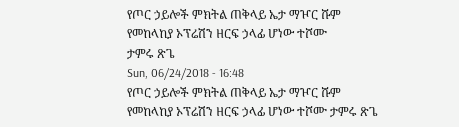የጦር ኃይሎች ምክትል ጠቅላይ ኤታ ማዦር ሹም የመከላከያ ኦፕሬሽን ዘርፍ ኃላፊ ሆነው ተሾሙ
ታምሩ ጽጌ
Sun, 06/24/2018 - 16:48
የጦር ኃይሎች ምክትል ጠቅላይ ኤታ ማዦር ሹም የመከላከያ ኦፕሬሽን ዘርፍ ኃላፊ ሆነው ተሾሙ ታምሩ ጽጌ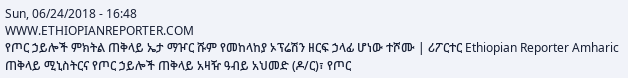Sun, 06/24/2018 - 16:48
WWW.ETHIOPIANREPORTER.COM
የጦር ኃይሎች ምክትል ጠቅላይ ኤታ ማዦር ሹም የመከላከያ ኦፕሬሽን ዘርፍ ኃላፊ ሆነው ተሾሙ | ሪፖርተር Ethiopian Reporter Amharic
ጠቅላይ ሚኒስትርና የጦር ኃይሎች ጠቅላይ አዛዥ ዓብይ አህመድ (ዶ/ር)፣ የጦር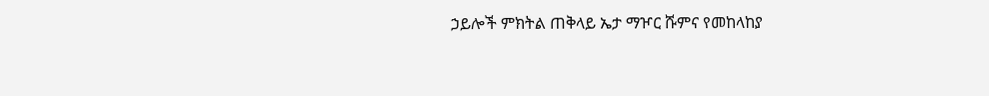ኃይሎች ምክትል ጠቅላይ ኤታ ማዦር ሹምና የመከላከያ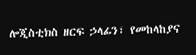ሎጂስቲክስ ዘርፍ ኃላፊን፣ የመከላከያና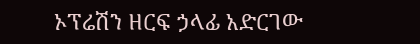ኦፕሬሽን ዘርፍ ኃላፊ አድርገው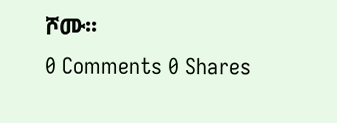ሾሙ፡፡
0 Comments 0 Shares